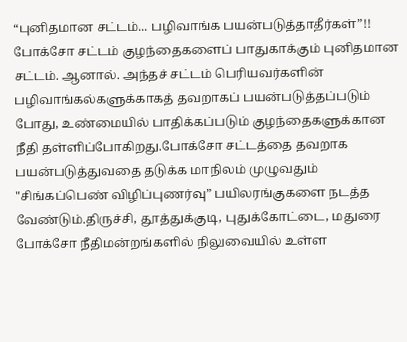“புனிதமான சட்டம்... பழிவாங்க பயன்படுத்தாதீர்கள்”!!
போக்சோ சட்டம் குழந்தைகளைப் பாதுகாக்கும் புனிதமான சட்டம். ஆனால். அந்தச் சட்டம் பெரியவர்களின் பழிவாங்கல்களுக்காகத் தவறாகப் பயன்படுத்தப்படும் போது, உண்மையில் பாதிக்கப்படும் குழந்தைகளுக்கான நீதி தள்ளிப்போகிறது.போக்சோ சட்டத்தை தவறாக பயன்படுத்துவதை தடுக்க மாநிலம் முழுவதும் "சிங்கப்பெண் விழிப்புணர்வு” பயிலரங்குகளை நடத்த வேண்டும்.திருச்சி, தூத்துக்குடி, புதுக்கோட்டை, மதுரை போக்சோ நீதிமன்றங்களில் நிலுவையில் உள்ள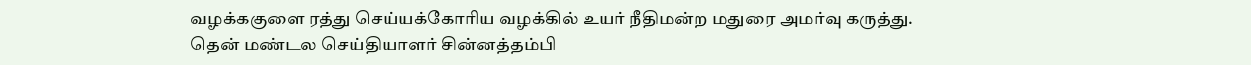வழக்ககுளை ரத்து செய்யக்கோரிய வழக்கில் உயர் நீதிமன்ற மதுரை அமர்வு கருத்து.
தென் மண்டல செய்தியாளர் சின்னத்தம்பி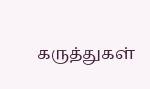கருத்துகள்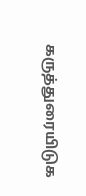கருத்துரையிடுக